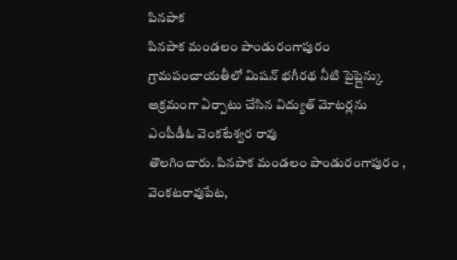పినపాక
పినపాక మండలం పాండురంగాపురం గ్రామపంచాయతీలో మిషన్ భగీరథ నీటి పైప్లైన్కు అక్రమంగా ఏర్పాటు చేసిన విద్యుత్ మోటర్లను
ఎంపీడీఓ వెంకటేశ్వర రావు
తొలగించారు. పినపాక మండలం పాండురంగాపురం , వెంకటరావుపేట,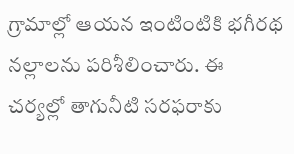గ్రామాల్లో ఆయన ఇంటింటికి భగీరథ నల్లాలను పరిశీలించారు. ఈ చర్యల్లో తాగునీటి సరఫరాకు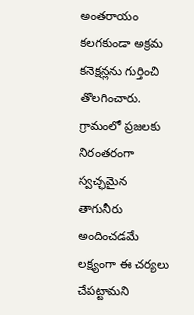అంతరాయం కలగకుండా అక్రమ కనెక్షన్లను గుర్తించి తొలగించారు. గ్రామంలో ప్రజలకు నిరంతరంగా స్వచ్ఛమైన తాగునీరు అందించడమే లక్ష్యంగా ఈ చర్యలు చేపట్టామని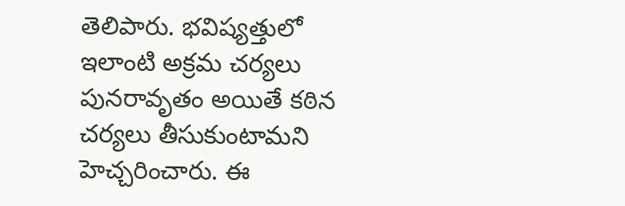తెలిపారు. భవిష్యత్తులో ఇలాంటి అక్రమ చర్యలు పునరావృతం అయితే కఠిన చర్యలు తీసుకుంటామని హెచ్చరించారు. ఈ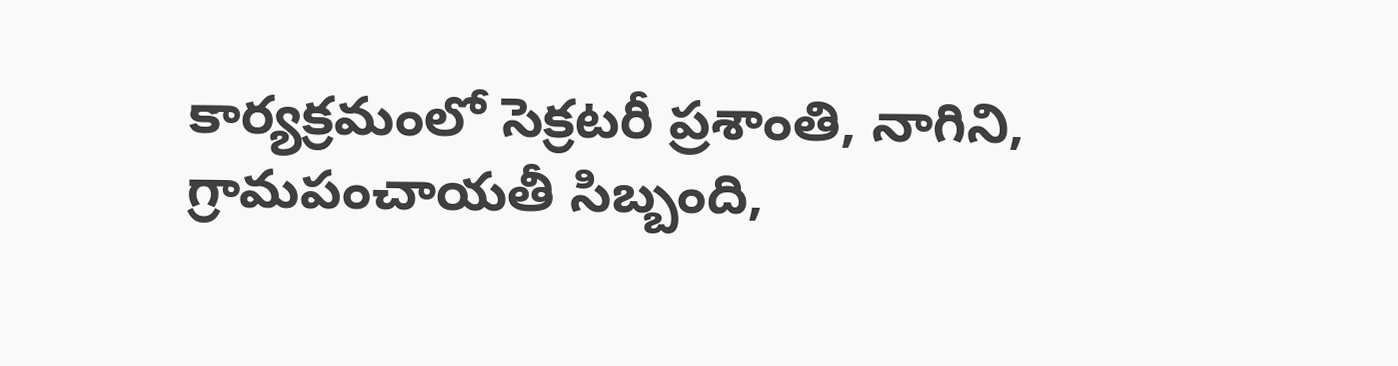కార్యక్రమంలో సెక్రటరీ ప్రశాంతి, నాగిని, గ్రామపంచాయతీ సిబ్బంది,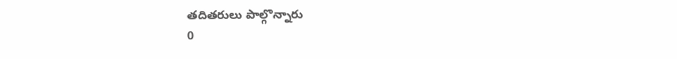తదితరులు పాల్గొన్నారు
0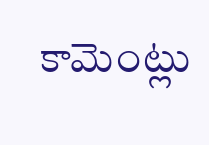కామెంట్లు